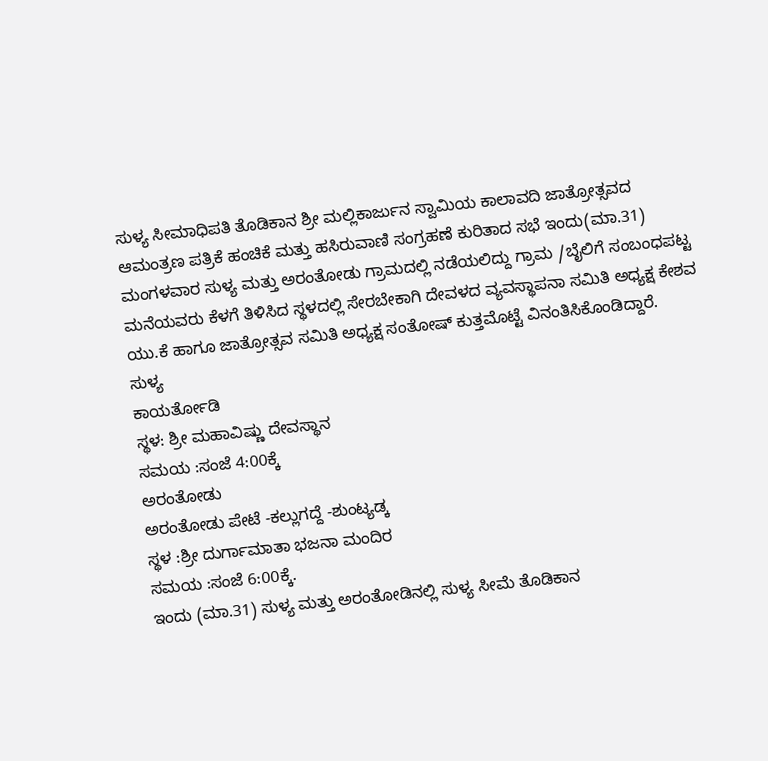ಸುಳ್ಯ ಸೀಮಾಧಿಪತಿ ತೊಡಿಕಾನ ಶ್ರೀ ಮಲ್ಲಿಕಾರ್ಜುನ ಸ್ವಾಮಿಯ ಕಾಲಾವದಿ ಜಾತ್ರೋತ್ಸವದ ಆಮಂತ್ರಣ ಪತ್ರಿಕೆ ಹಂಚಿಕೆ ಮತ್ತು ಹಸಿರುವಾಣಿ ಸಂಗ್ರಹಣೆ ಕುರಿತಾದ ಸಭೆ ಇಂದು(ಮಾ.31) ಮಂಗಳವಾರ ಸುಳ್ಯ ಮತ್ತು ಅರಂತೋಡು ಗ್ರಾಮದಲ್ಲಿ ನಡೆಯಲಿದ್ದು ಗ್ರಾಮ /ಬೈಲಿಗೆ ಸಂಬಂಧಪಟ್ಟ ಮನೆಯವರು ಕೆಳಗೆ ತಿಳಿಸಿದ ಸ್ಥಳದಲ್ಲಿ ಸೇರಬೇಕಾಗಿ ದೇವಳದ ವ್ಯವಸ್ಥಾಪನಾ ಸಮಿತಿ ಅಧ್ಯಕ್ಷ ಕೇಶವ ಯು.ಕೆ ಹಾಗೂ ಜಾತ್ರೋತ್ಸವ ಸಮಿತಿ ಅಧ್ಯಕ್ಷ ಸಂತೋಷ್ ಕುತ್ತಮೊಟ್ಟೆ ವಿನಂತಿಸಿಕೊಂಡಿದ್ದಾರೆ.
ಸುಳ್ಯ
ಕಾಯರ್ತೋಡಿ
ಸ್ಥಳ: ಶ್ರೀ ಮಹಾವಿಷ್ಣು ದೇವಸ್ಥಾನ
ಸಮಯ :ಸಂಜೆ 4:00ಕ್ಕೆ
ಅರಂತೋಡು
ಅರಂತೋಡು ಪೇಟೆ -ಕಲ್ಲುಗದ್ದೆ -ಶುಂಟ್ಯಡ್ಕ
ಸ್ಥಳ :ಶ್ರೀ ದುರ್ಗಾಮಾತಾ ಭಜನಾ ಮಂದಿರ
ಸಮಯ :ಸಂಜೆ 6:00ಕ್ಕೆ.
ಇಂದು (ಮಾ.31) ಸುಳ್ಯ ಮತ್ತು ಅರಂತೋಡಿನಲ್ಲಿ ಸುಳ್ಯ ಸೀಮೆ ತೊಡಿಕಾನ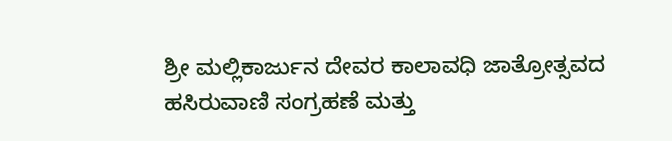ಶ್ರೀ ಮಲ್ಲಿಕಾರ್ಜುನ ದೇವರ ಕಾಲಾವಧಿ ಜಾತ್ರೋತ್ಸವದ ಹಸಿರುವಾಣಿ ಸಂಗ್ರಹಣೆ ಮತ್ತು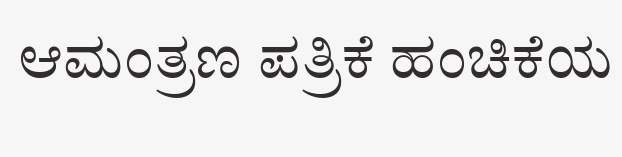ಆಮಂತ್ರಣ ಪತ್ರಿಕೆ ಹಂಚಿಕೆಯ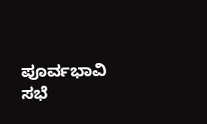ಪೂರ್ವಭಾವಿ ಸಭೆ